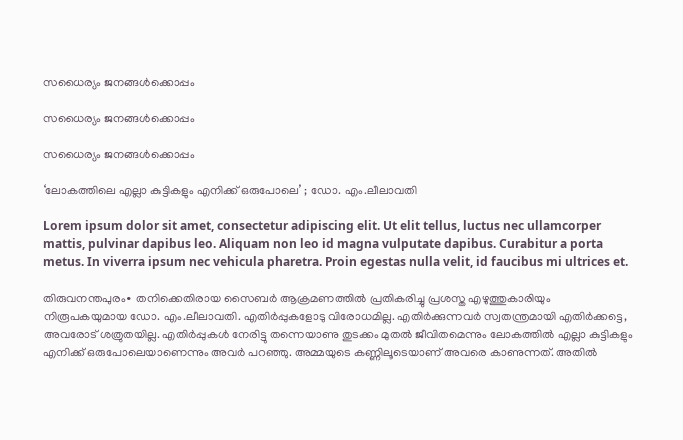സധൈര്യം ജനങ്ങൾക്കൊപ്പം

സധൈര്യം ജനങ്ങൾക്കൊപ്പം

സധൈര്യം ജനങ്ങൾക്കൊപ്പം

‘ലോകത്തിലെ എല്ലാ കുട്ടികളും എനിക്ക് ഒരുപോലെ’ ; ഡോ. എം.ലീലാവതി

Lorem ipsum dolor sit amet, consectetur adipiscing elit. Ut elit tellus, luctus nec ullamcorper mattis, pulvinar dapibus leo. Aliquam non leo id magna vulputate dapibus. Curabitur a porta metus. In viverra ipsum nec vehicula pharetra. Proin egestas nulla velit, id faucibus mi ultrices et.

തിരുവനന്തപുരം∙ തനിക്കെതിരായ സൈബർ ആക്രമണത്തിൽ പ്രതികരിച്ചു പ്രശസ്ത എഴുത്തുകാരിയും നിരൂപകയുമായ ഡോ. എം.ലീലാവതി. എതിർപ്പുകളോടു വിരോധമില്ല. എതിർക്കുന്നവർ സ്വതന്ത്രമായി എതിർക്കട്ടെ, അവരോട് ശത്രുതയില്ല. എതിർപ്പുകൾ നേരിട്ടു തന്നെയാണു തുടക്കം മുതൽ ജീവിതമെന്നും ലോകത്തിൽ എല്ലാ കുട്ടികളും എനിക്ക് ഒരുപോലെയാണെന്നും അവർ പറഞ്ഞു. അമ്മയുടെ കണ്ണിലൂടെയാണ് അവരെ കാണുന്നത്. അതിൽ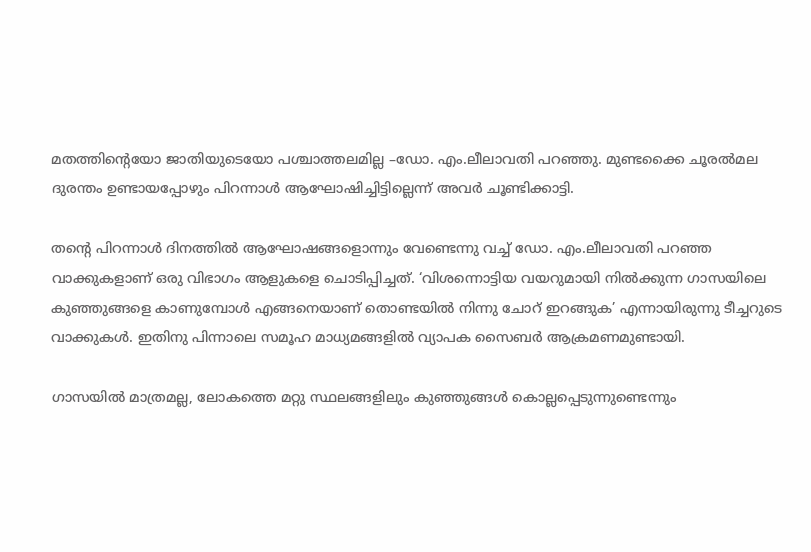മതത്തിന്റെയോ ജാതിയുടെയോ പശ്ചാത്തലമില്ല –ഡോ. എം.ലീലാവതി പറഞ്ഞു. മുണ്ടക്കൈ ചൂരൽമല ദുരന്തം ഉണ്ടായപ്പോഴും പിറന്നാൾ ആഘോഷിച്ചിട്ടില്ലെന്ന് അവർ ചൂണ്ടിക്കാട്ടി.

തന്റെ പിറന്നാൾ ദിനത്തിൽ ആഘോഷങ്ങളൊന്നും വേണ്ടെന്നു വച്ച് ഡോ. എം.ലീലാവതി പറഞ്ഞ വാക്കുകളാണ് ഒരു വിഭാഗം ആളുകളെ ചൊടിപ്പിച്ചത്. ‘വിശന്നൊട്ടിയ വയറുമായി നിൽക്കുന്ന ഗാസയിലെ കുഞ്ഞുങ്ങളെ കാണുമ്പോൾ എങ്ങനെയാണ് തൊണ്ടയിൽ നിന്നു ചോറ് ഇറങ്ങുക’ എന്നായിരുന്നു ടീച്ചറുടെ വാക്കുകൾ. ഇതിനു പിന്നാലെ സമൂഹ മാധ്യമങ്ങളിൽ വ്യാപക സൈബർ ആക്രമണമുണ്ടായി.

ഗാസയിൽ മാത്രമല്ല, ലോകത്തെ മറ്റു സ്ഥലങ്ങളിലും കുഞ്ഞുങ്ങൾ കൊല്ലപ്പെടുന്നുണ്ടെന്നും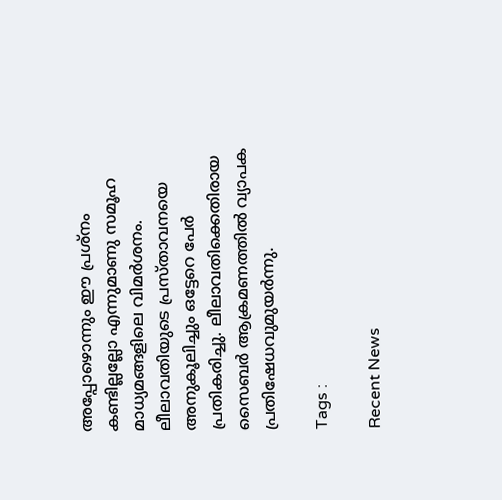അപ്പോഴൊന്നും ഈ പ്രശ്നം കണ്ടില്ലല്ലോ എന്നുമാണു സമൂഹ മാധ്യമങ്ങളിലെ വിമർശനം. ലീലാവതിയുടെ പ്രസ്താവനയെ അനുകൂലിച്ചും ഒട്ടേറെ പേർ പ്രതികരിച്ചു. ലീലാവതിക്കെതിരായ സൈബർ ആക്രമണത്തിൽ വ്യാപക പ്രതിഷേധവുമുയർന്നു.

Tags :

Recent News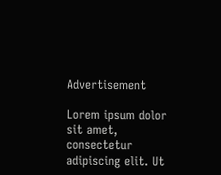Advertisement

Lorem ipsum dolor sit amet, consectetur adipiscing elit. Ut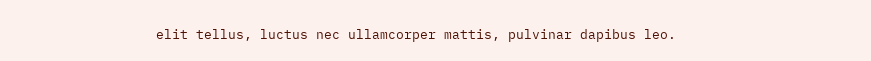elit tellus, luctus nec ullamcorper mattis, pulvinar dapibus leo.